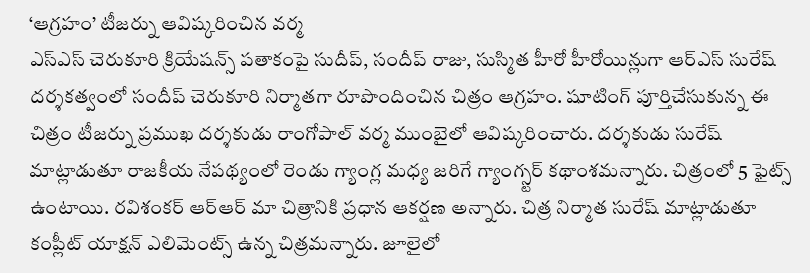‘ఆగ్రహం’ టీజర్ను ఆవిష్కరించిన వర్మ
ఎస్ఎస్ చెరుకూరి క్రియేషన్స్ పతాకంపై సుదీప్, సందీప్ రాజు, సుస్మిత హీరో హీరోయిన్లుగా ఆర్ఎస్ సురేష్ దర్శకత్వంలో సందీప్ చెరుకూరి నిర్మాతగా రూపొందించిన చిత్రం ఆగ్రహం. షూటింగ్ పూర్తిచేసుకున్న ఈ చిత్రం టీజర్ను ప్రముఖ దర్శకుడు రాంగోపాల్ వర్మ ముంబైలో ఆవిష్కరించారు. దర్శకుడు సురేష్ మాట్లాడుతూ రాజకీయ నేపథ్యంలో రెండు గ్యాంగ్ల మధ్య జరిగే గ్యాంగ్స్టర్ కథాంశమన్నారు. చిత్రంలో 5 ఫైట్స్ ఉంటాయి. రవిశంకర్ ఆర్ఆర్ మా చిత్రానికి ప్రధాన ఆకర్షణ అన్నారు. చిత్ర నిర్మాత సురేష్ మాట్లాడుతూ కంప్లీట్ యాక్షన్ ఎలిమెంట్స్ ఉన్న చిత్రమన్నారు. జూలైలో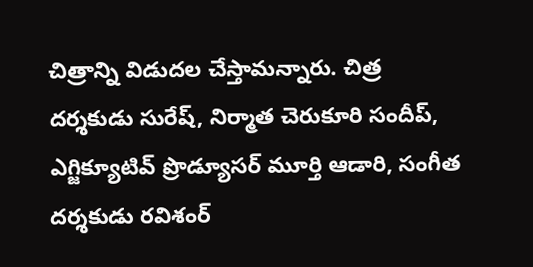చిత్రాన్ని విడుదల చేస్తామన్నారు. చిత్ర దర్శకుడు సురేష్, నిర్మాత చెరుకూరి సందీప్, ఎగ్జిక్యూటివ్ ప్రొడ్యూసర్ మూర్తి ఆడారి, సంగీత దర్శకుడు రవిశంర్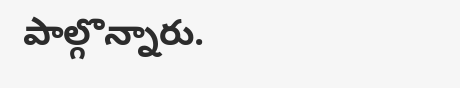పాల్గొన్నారు.